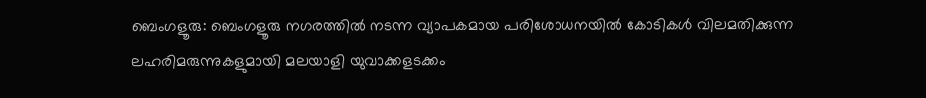ബെംഗളൂരു: ബെംഗളൂരു നഗരത്തിൽ നടന്ന വ്യാപകമായ പരിശോധനയിൽ കോടികൾ വിലമതിക്കുന്ന ലഹരിമരുന്നുകളുമായി മലയാളി യുവാക്കളടക്കം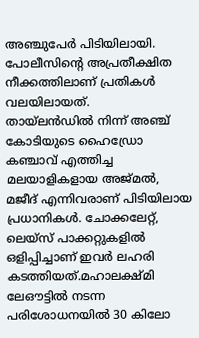അഞ്ചുപേർ പിടിയിലായി. പോലീസിന്റെ അപ്രതീക്ഷിത നീക്കത്തിലാണ് പ്രതികൾ വലയിലായത്.
തായ്ലൻഡിൽ നിന്ന് അഞ്ച് കോടിയുടെ ഹൈഡ്രോ കഞ്ചാവ് എത്തിച്ച മലയാളികളായ അജ്മൽ, മജീദ് എന്നിവരാണ് പിടിയിലായ പ്രധാനികൾ. ചോക്കലേറ്റ്, ലെയ്സ് പാക്കറ്റുകളിൽ ഒളിപ്പിച്ചാണ് ഇവർ ലഹരി കടത്തിയത്.മഹാലക്ഷ്മി ലേഔട്ടിൽ നടന്ന പരിശോധനയിൽ 30 കിലോ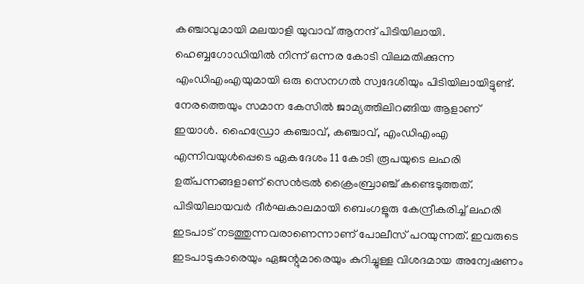കഞ്ചാവുമായി മലയാളി യുവാവ് ആനന്ദ് പിടിയിലായി.
ഹെബ്ബഗോഡിയിൽ നിന്ന് ഒന്നര കോടി വിലമതിക്കുന്ന എംഡിഎംഎയുമായി ഒരു സെനഗൽ സ്വദേശിയും പിടിയിലായിട്ടുണ്ട്. നേരത്തെയും സമാന കേസിൽ ജാമ്യത്തിലിറങ്ങിയ ആളാണ് ഇയാൾ. ഹൈഡ്രോ കഞ്ചാവ്, കഞ്ചാവ്, എംഡിഎംഎ എന്നിവയുൾപ്പെടെ ഏകദേശം 11 കോടി രൂപയുടെ ലഹരി ഉത്പന്നങ്ങളാണ് സെൻട്രൽ ക്രൈംബ്രാഞ്ച് കണ്ടെടുത്തത്.
പിടിയിലായവർ ദീർഘകാലമായി ബെംഗളൂരു കേന്ദ്രീകരിച്ച് ലഹരി ഇടപാട് നടത്തുന്നവരാണെന്നാണ് പോലീസ് പറയുന്നത്. ഇവരുടെ ഇടപാടുകാരെയും ഏജന്റുമാരെയും കുറിച്ചുള്ള വിശദമായ അന്വേഷണം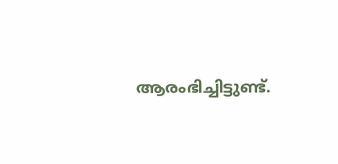ആരംഭിച്ചിട്ടുണ്ട്.